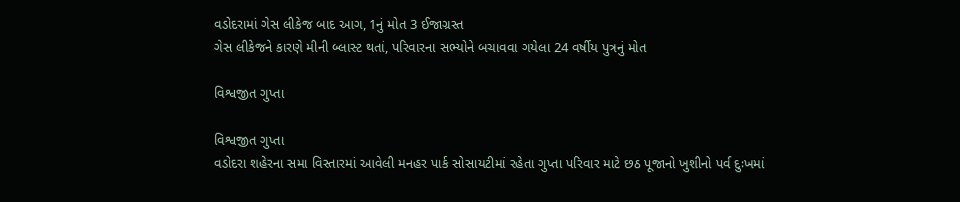વડોદરામાં ગેસ લીકેજ બાદ આગ, 1નું મોત 3 ઈજાગ્રસ્ત
ગેસ લીકેજને કારણે મીની બ્લાસ્ટ થતાં, પરિવારના સભ્યોને બચાવવા ગયેલા 24 વર્ષીય પુત્રનું મોત

વિશ્વજીત ગુપ્તા

વિશ્વજીત ગુપ્તા
વડોદરા શહેરના સમા વિસ્તારમાં આવેલી મનહર પાર્ક સોસાયટીમાં રહેતા ગુપ્તા પરિવાર માટે છઠ પૂજાનો ખુશીનો પર્વ દુઃખમાં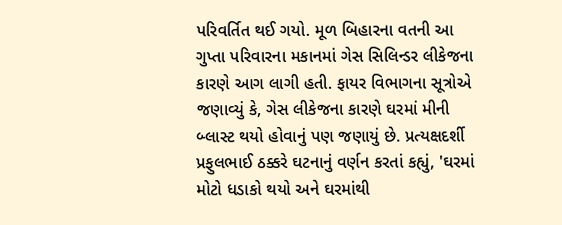પરિવર્તિત થઈ ગયો. મૂળ બિહારના વતની આ ગુપ્તા પરિવારના મકાનમાં ગેસ સિલિન્ડર લીકેજના કારણે આગ લાગી હતી. ફાયર વિભાગના સૂત્રોએ જણાવ્યું કે, ગેસ લીકેજના કારણે ઘરમાં મીની બ્લાસ્ટ થયો હોવાનું પણ જણાયું છે. પ્રત્યક્ષદર્શી પ્રફુલભાઈ ઠક્કરે ઘટનાનું વર્ણન કરતાં કહ્યું, 'ઘરમાં મોટો ધડાકો થયો અને ઘરમાંથી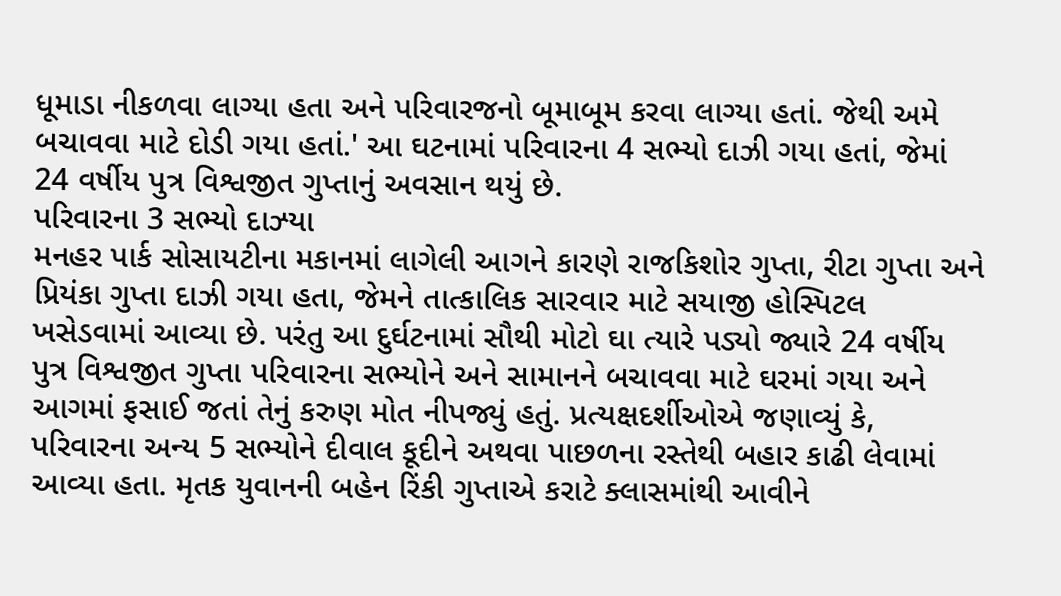ધૂમાડા નીકળવા લાગ્યા હતા અને પરિવારજનો બૂમાબૂમ કરવા લાગ્યા હતાં. જેથી અમે બચાવવા માટે દોડી ગયા હતાં.' આ ઘટનામાં પરિવારના 4 સભ્યો દાઝી ગયા હતાં, જેમાં 24 વર્ષીય પુત્ર વિશ્વજીત ગુપ્તાનું અવસાન થયું છે.
પરિવારના 3 સભ્યો દાઝ્યા
મનહર પાર્ક સોસાયટીના મકાનમાં લાગેલી આગને કારણે રાજકિશોર ગુપ્તા, રીટા ગુપ્તા અને પ્રિયંકા ગુપ્તા દાઝી ગયા હતા, જેમને તાત્કાલિક સારવાર માટે સયાજી હોસ્પિટલ ખસેડવામાં આવ્યા છે. પરંતુ આ દુર્ઘટનામાં સૌથી મોટો ઘા ત્યારે પડ્યો જ્યારે 24 વર્ષીય પુત્ર વિશ્વજીત ગુપ્તા પરિવારના સભ્યોને અને સામાનને બચાવવા માટે ઘરમાં ગયા અને આગમાં ફસાઈ જતાં તેનું કરુણ મોત નીપજ્યું હતું. પ્રત્યક્ષદર્શીઓએ જણાવ્યું કે, પરિવારના અન્ય 5 સભ્યોને દીવાલ કૂદીને અથવા પાછળના રસ્તેથી બહાર કાઢી લેવામાં આવ્યા હતા. મૃતક યુવાનની બહેન રિંકી ગુપ્તાએ કરાટે ક્લાસમાંથી આવીને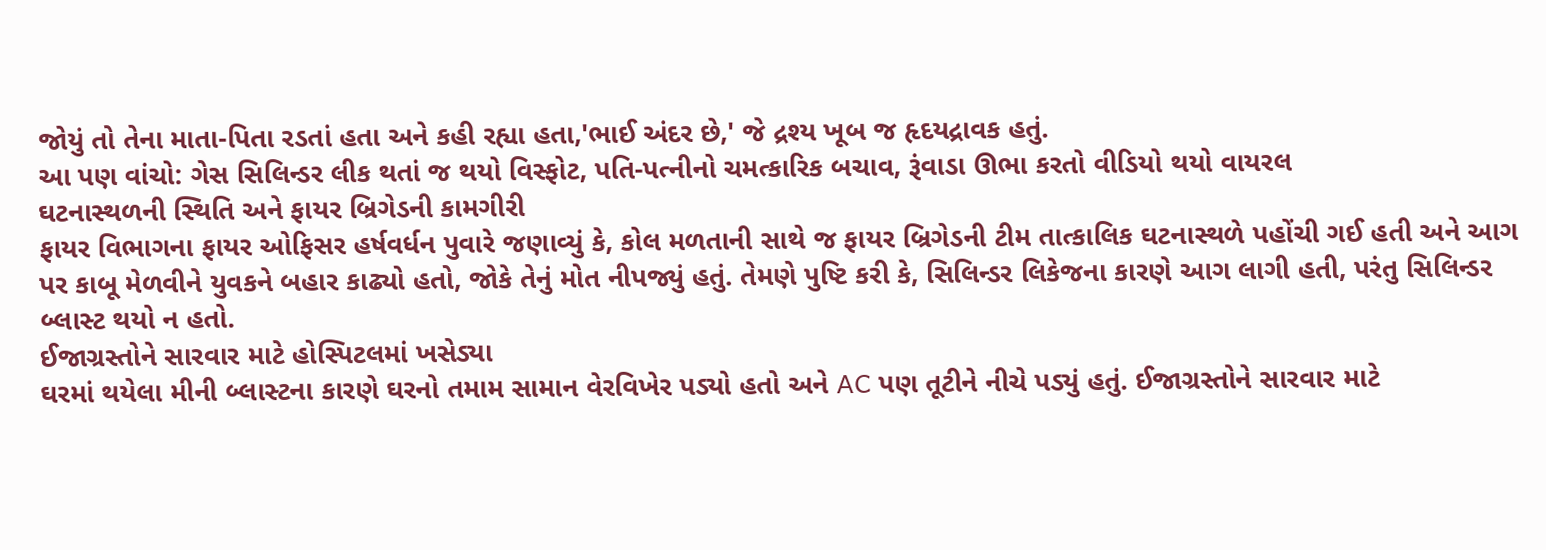જોયું તો તેના માતા-પિતા રડતાં હતા અને કહી રહ્યા હતા,'ભાઈ અંદર છે,' જે દ્રશ્ય ખૂબ જ હૃદયદ્રાવક હતું.
આ પણ વાંચો: ગેસ સિલિન્ડર લીક થતાં જ થયો વિસ્ફોટ, પતિ-પત્નીનો ચમત્કારિક બચાવ, રૂંવાડા ઊભા કરતો વીડિયો થયો વાયરલ
ઘટનાસ્થળની સ્થિતિ અને ફાયર બ્રિગેડની કામગીરી
ફાયર વિભાગના ફાયર ઓફિસર હર્ષવર્ધન પુવારે જણાવ્યું કે, કોલ મળતાની સાથે જ ફાયર બ્રિગેડની ટીમ તાત્કાલિક ઘટનાસ્થળે પહોંચી ગઈ હતી અને આગ પર કાબૂ મેળવીને યુવકને બહાર કાઢ્યો હતો, જોકે તેનું મોત નીપજ્યું હતું. તેમણે પુષ્ટિ કરી કે, સિલિન્ડર લિકેજના કારણે આગ લાગી હતી, પરંતુ સિલિન્ડર બ્લાસ્ટ થયો ન હતો.
ઈજાગ્રસ્તોને સારવાર માટે હોસ્પિટલમાં ખસેડ્યા
ઘરમાં થયેલા મીની બ્લાસ્ટના કારણે ઘરનો તમામ સામાન વેરવિખેર પડ્યો હતો અને AC પણ તૂટીને નીચે પડ્યું હતું. ઈજાગ્રસ્તોને સારવાર માટે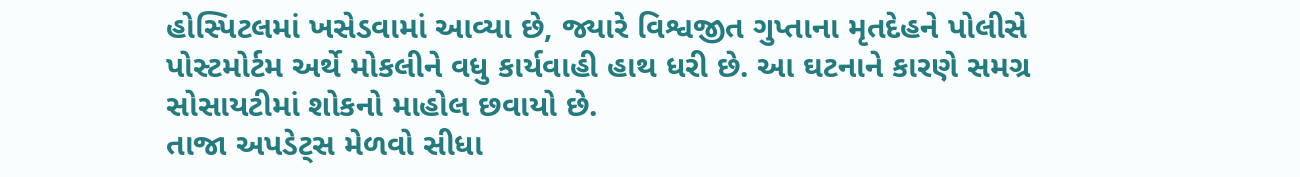હોસ્પિટલમાં ખસેડવામાં આવ્યા છે, જ્યારે વિશ્વજીત ગુપ્તાના મૃતદેહને પોલીસે પોસ્ટમોર્ટમ અર્થે મોકલીને વધુ કાર્યવાહી હાથ ધરી છે. આ ઘટનાને કારણે સમગ્ર સોસાયટીમાં શોકનો માહોલ છવાયો છે.
તાજા અપડેટ્સ મેળવો સીધા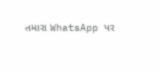તમારા WhatsApp પર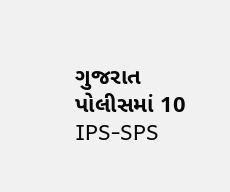ગુજરાત પોલીસમાં 10 IPS-SPS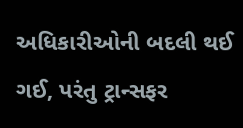અધિકારીઓની બદલી થઈ ગઈ, પરંતુ ટ્રાન્સફર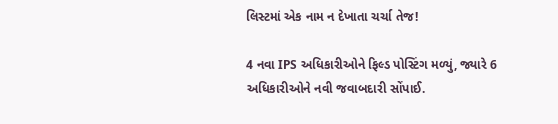લિસ્ટમાં એક નામ ન દેખાતા ચર્ચા તેજ!

4 નવા IPS અધિકારીઓને ફિલ્ડ પોસ્ટિંગ મળ્યું, જ્યારે 6 અધિકારીઓને નવી જવાબદારી સોંપાઈ.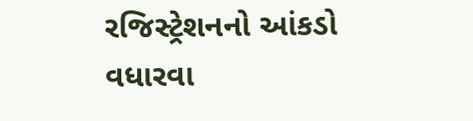રજિસ્ટ્રેશનનો આંકડો વધારવા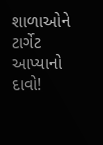શાળાઓને ટાર્ગેટ આપ્યાનો દાવો!